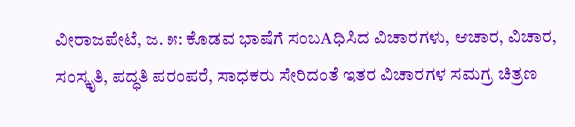ವೀರಾಜಪೇಟೆ, ಜ. ೫: ಕೊಡವ ಭಾಷೆಗೆ ಸಂಬAಧಿಸಿದ ವಿಚಾರಗಳು, ಆಚಾರ, ವಿಚಾರ, ಸಂಸ್ಕೃತಿ, ಪದ್ಧತಿ ಪರಂಪರೆ, ಸಾಧಕರು ಸೇರಿದಂತೆ ಇತರ ವಿಚಾರಗಳ ಸಮಗ್ರ ಚಿತ್ರಣ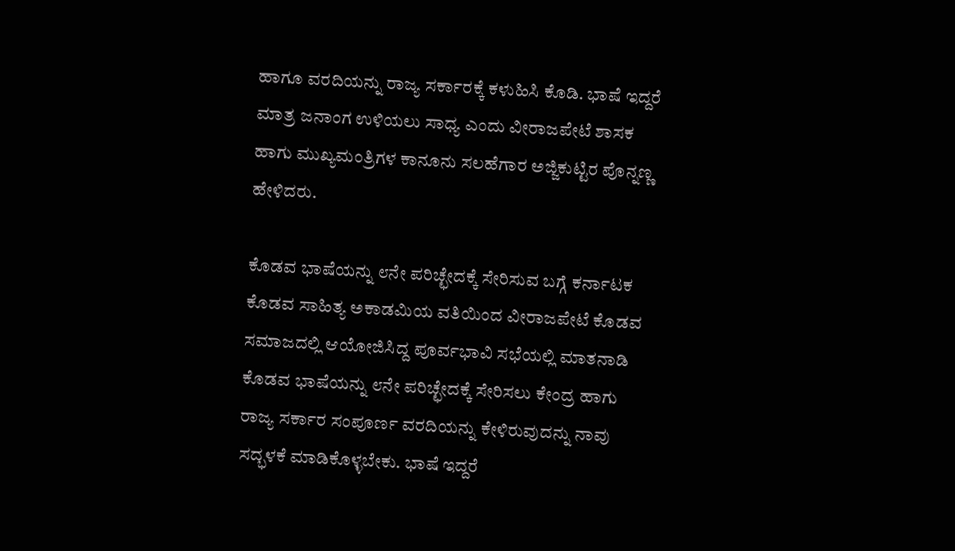ಹಾಗೂ ವರದಿಯನ್ನು ರಾಜ್ಯ ಸರ್ಕಾರಕ್ಕೆ ಕಳುಹಿಸಿ ಕೊಡಿ. ಭಾಷೆ ಇದ್ದರೆ ಮಾತ್ರ ಜನಾಂಗ ಉಳಿಯಲು ಸಾಧ್ಯ ಎಂದು ವೀರಾಜಪೇಟೆ ಶಾಸಕ ಹಾಗು ಮುಖ್ಯಮಂತ್ರಿಗಳ ಕಾನೂನು ಸಲಹೆಗಾರ ಅಜ್ಜಿಕುಟ್ಟಿರ ಪೊನ್ನಣ್ಣ ಹೇಳಿದರು.

ಕೊಡವ ಭಾಷೆಯನ್ನು ೮ನೇ ಪರಿಚ್ಛೇದಕ್ಕೆ ಸೇರಿಸುವ ಬಗ್ಗೆ ಕರ್ನಾಟಕ ಕೊಡವ ಸಾಹಿತ್ಯ ಅಕಾಡಮಿಯ ವತಿಯಿಂದ ವೀರಾಜಪೇಟೆ ಕೊಡವ ಸಮಾಜದಲ್ಲಿ ಆಯೋಜಿಸಿದ್ದ ಪೂರ್ವಭಾವಿ ಸಭೆಯಲ್ಲಿ ಮಾತನಾಡಿ ಕೊಡವ ಭಾಷೆಯನ್ನು ೮ನೇ ಪರಿಚ್ಛೇದಕ್ಕೆ ಸೇರಿಸಲು ಕೇಂದ್ರ ಹಾಗು ರಾಜ್ಯ ಸರ್ಕಾರ ಸಂಪೂರ್ಣ ವರದಿಯನ್ನು ಕೇಳಿರುವುದನ್ನು ನಾವು ಸದ್ಭಳಕೆ ಮಾಡಿಕೊಳ್ಳಬೇಕು. ಭಾಷೆ ಇದ್ದರೆ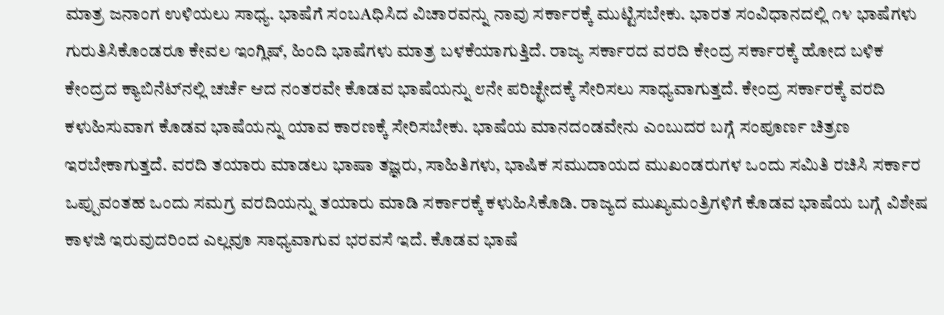ಮಾತ್ರ ಜನಾಂಗ ಉಳಿಯಲು ಸಾಧ್ಯ. ಭಾಷೆಗೆ ಸಂಬAಧಿಸಿದ ವಿಚಾರವನ್ನು ನಾವು ಸರ್ಕಾರಕ್ಕೆ ಮುಟ್ಟಿಸಬೇಕು. ಭಾರತ ಸಂವಿಧಾನದಲ್ಲಿ ೧೪ ಭಾಷೆಗಳು ಗುರುತಿಸಿಕೊಂಡರೂ ಕೇವಲ ಇಂಗ್ಲಿಷ್, ಹಿಂದಿ ಭಾಷೆಗಳು ಮಾತ್ರ ಬಳಕೆಯಾಗುತ್ತಿದೆ. ರಾಜ್ಯ ಸರ್ಕಾರದ ವರದಿ ಕೇಂದ್ರ ಸರ್ಕಾರಕ್ಕೆ ಹೋದ ಬಳಿಕ ಕೇಂದ್ರದ ಕ್ಯಾಬಿನೆಟ್‌ನಲ್ಲಿ ಚರ್ಚೆ ಆದ ನಂತರವೇ ಕೊಡವ ಭಾಷೆಯನ್ನು ೮ನೇ ಪರಿಚ್ಛೇದಕ್ಕೆ ಸೇರಿಸಲು ಸಾಧ್ಯವಾಗುತ್ತದೆ. ಕೇಂದ್ರ ಸರ್ಕಾರಕ್ಕೆ ವರದಿ ಕಳುಹಿಸುವಾಗ ಕೊಡವ ಭಾಷೆಯನ್ನು ಯಾವ ಕಾರಣಕ್ಕೆ ಸೇರಿಸಬೇಕು. ಭಾಷೆಯ ಮಾನದಂಡವೇನು ಎಂಬುದರ ಬಗ್ಗೆ ಸಂಪೂರ್ಣ ಚಿತ್ರಣ ಇರಬೇಕಾಗುತ್ತದೆ. ವರದಿ ತಯಾರು ಮಾಡಲು ಭಾಷಾ ತಜ್ಞರು, ಸಾಹಿತಿಗಳು, ಭಾಷಿಕ ಸಮುದಾಯದ ಮುಖಂಡರುಗಳ ಒಂದು ಸಮಿತಿ ರಚಿಸಿ ಸರ್ಕಾರ ಒಪ್ಪುವಂತಹ ಒಂದು ಸಮಗ್ರ ವರದಿಯನ್ನು ತಯಾರು ಮಾಡಿ ಸರ್ಕಾರಕ್ಕೆ ಕಳುಹಿಸಿಕೊಡಿ. ರಾಜ್ಯದ ಮುಖ್ಯಮಂತ್ರಿಗಳಿಗೆ ಕೊಡವ ಭಾಷೆಯ ಬಗ್ಗೆ ವಿಶೇಷ ಕಾಳಜಿ ಇರುವುದರಿಂದ ಎಲ್ಲವೂ ಸಾಧ್ಯವಾಗುವ ಭರವಸೆ ಇದೆ. ಕೊಡವ ಭಾಷೆ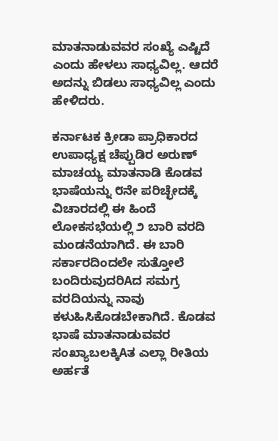ಮಾತನಾಡುವವರ ಸಂಖ್ಯೆ ಎಷ್ಟಿದೆ ಎಂದು ಹೇಳಲು ಸಾಧ್ಯವಿಲ್ಲ. ಆದರೆ ಅದನ್ನು ಬಿಡಲು ಸಾಧ್ಯವಿಲ್ಲ ಎಂದು ಹೇಳಿದರು.

ಕರ್ನಾಟಕ ಕ್ರೀಡಾ ಪ್ರಾಧಿಕಾರದ ಉಪಾಧ್ಯಕ್ಷ ಚೆಪ್ಪುಡಿರ ಅರುಣ್ ಮಾಚಯ್ಯ ಮಾತನಾಡಿ ಕೊಡವ ಭಾಷೆಯನ್ನು ೮ನೇ ಪರಿಚ್ಛೇದಕ್ಕೆ ವಿಚಾರದಲ್ಲಿ ಈ ಹಿಂದೆ ಲೋಕಸಭೆಯಲ್ಲಿ ೨ ಬಾರಿ ವರದಿ ಮಂಡನೆಯಾಗಿದೆ. ಈ ಬಾರಿ ಸರ್ಕಾರದಿಂದಲೇ ಸುತ್ತೋಲೆ ಬಂದಿರುವುದರಿAದ ಸಮಗ್ರ ವರದಿಯನ್ನು ನಾವು ಕಳುಹಿಸಿಕೊಡಬೇಕಾಗಿದೆ. ಕೊಡವ ಭಾಷೆ ಮಾತನಾಡುವವರ ಸಂಖ್ಯಾಬಲಕ್ಕಿAತ ಎಲ್ಲಾ ರೀತಿಯ ಅರ್ಹತೆ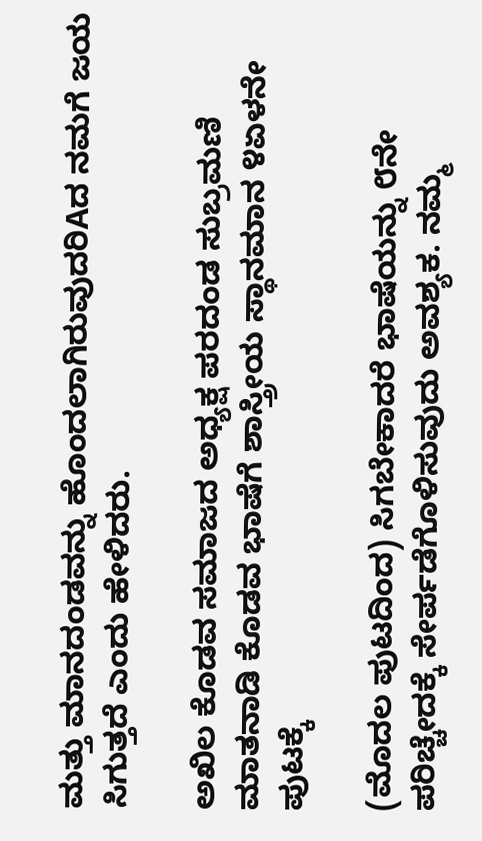ಮತ್ತು ಮಾನದಂಡವನ್ನು ಹೊಂದಲಾಗಿರುವುದರಿAದ ನಮಗೆ ಜಯ ಸಿಗುತ್ತದೆ ಎಂದು ಹೇಳಿದರು.

ಅಖಿಲ ಕೊಡವ ಸಮಾಜದ ಅಧ್ಯಕ್ಷ ಪರದಂಡ ಸುಬ್ರಮಣಿ ಮಾತನಾಡಿ ಕೊಡವ ಭಾಷೆಗೆ ಶಾಸ್ತ್ರೀಯ ಸ್ಥಾನಮಾನ ೪ಏಳನೇ ಪುಟಕ್ಕೆ

(ಮೊದಲ ಪುಟದಿಂದ) ಸಿಗಬೇಕಾದರೆ ಭಾಷೆಯನ್ನು ೮ನೇ ಪರಿಚ್ಚೇದಕ್ಕೆ ಸೇರ್ಪಡೆಗೊಳಿಸುವುದು ಅವಶ್ಯಕ. ನಮ್ಮ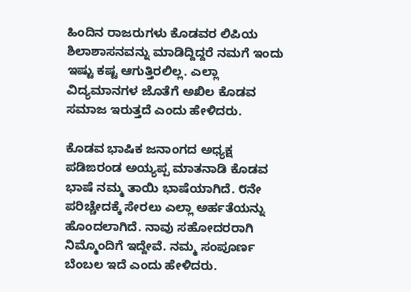ಹಿಂದಿನ ರಾಜರುಗಳು ಕೊಡವರ ಲಿಪಿಯ ಶಿಲಾಶಾಸನವನ್ನು ಮಾಡಿದ್ದಿದ್ದರೆ ನಮಗೆ ಇಂದು ಇಷ್ಟು ಕಷ್ಟ ಆಗುತ್ತಿರಲಿಲ್ಲ. ಎಲ್ಲಾ ವಿದ್ಯಮಾನಗಳ ಜೊತೆಗೆ ಅಖಿಲ ಕೊಡವ ಸಮಾಜ ಇರುತ್ತದೆ ಎಂದು ಹೇಳಿದರು.

ಕೊಡವ ಭಾಷಿಕ ಜನಾಂಗದ ಅಧ್ಯಕ್ಷ ಪಡಿಙರಂಡ ಅಯ್ಯಪ್ಪ ಮಾತನಾಡಿ ಕೊಡವ ಭಾಷೆ ನಮ್ಮ ತಾಯಿ ಭಾಷೆಯಾಗಿದೆ. ೮ನೇ ಪರಿಚ್ಚೇದಕ್ಕೆ ಸೇರಲು ಎಲ್ಲಾ ಅರ್ಹತೆಯನ್ನು ಹೊಂದಲಾಗಿದೆ. ನಾವು ಸಹೋದರರಾಗಿ ನಿಮ್ಮೊಂದಿಗೆ ಇದ್ದೇವೆ. ನಮ್ಮ ಸಂಪೂರ್ಣ ಬೆಂಬಲ ಇದೆ ಎಂದು ಹೇಳಿದರು.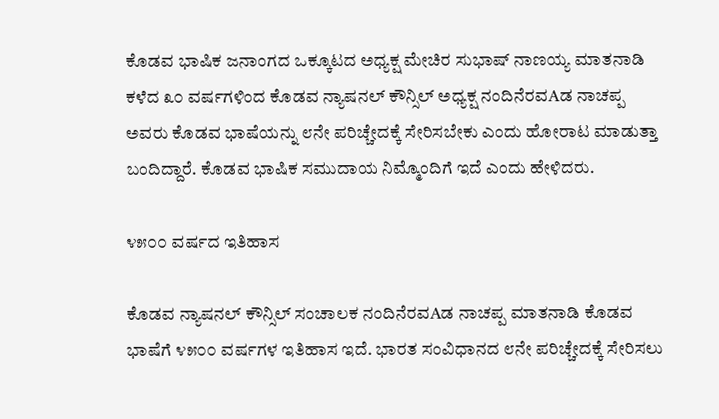ಕೊಡವ ಭಾಷಿಕ ಜನಾಂಗದ ಒಕ್ಕೂಟದ ಅಧ್ಯಕ್ಷ ಮೇಚಿರ ಸುಭಾಷ್ ನಾಣಯ್ಯ ಮಾತನಾಡಿ ಕಳೆದ ೩೦ ವರ್ಷಗಳಿಂದ ಕೊಡವ ನ್ಯಾಷನಲ್ ಕೌನ್ಸಿಲ್ ಅಧ್ಯಕ್ಷ ನಂದಿನೆರವAಡ ನಾಚಪ್ಪ ಅವರು ಕೊಡವ ಭಾಷೆಯನ್ನು ೮ನೇ ಪರಿಚ್ಚೇದಕ್ಕೆ ಸೇರಿಸಬೇಕು ಎಂದು ಹೋರಾಟ ಮಾಡುತ್ತಾ ಬಂದಿದ್ದಾರೆ. ಕೊಡವ ಭಾಷಿಕ ಸಮುದಾಯ ನಿಮ್ಮೊಂದಿಗೆ ಇದೆ ಎಂದು ಹೇಳಿದರು.

೪೫೦೦ ವರ್ಷದ ಇತಿಹಾಸ

ಕೊಡವ ನ್ಯಾಷನಲ್ ಕೌನ್ಸಿಲ್ ಸಂಚಾಲಕ ನಂದಿನೆರವAಡ ನಾಚಪ್ಪ ಮಾತನಾಡಿ ಕೊಡವ ಭಾಷೆಗೆ ೪೫೦೦ ವರ್ಷಗಳ ಇತಿಹಾಸ ಇದೆ. ಭಾರತ ಸಂವಿಧಾನದ ೮ನೇ ಪರಿಚ್ಚೇದಕ್ಕೆ ಸೇರಿಸಲು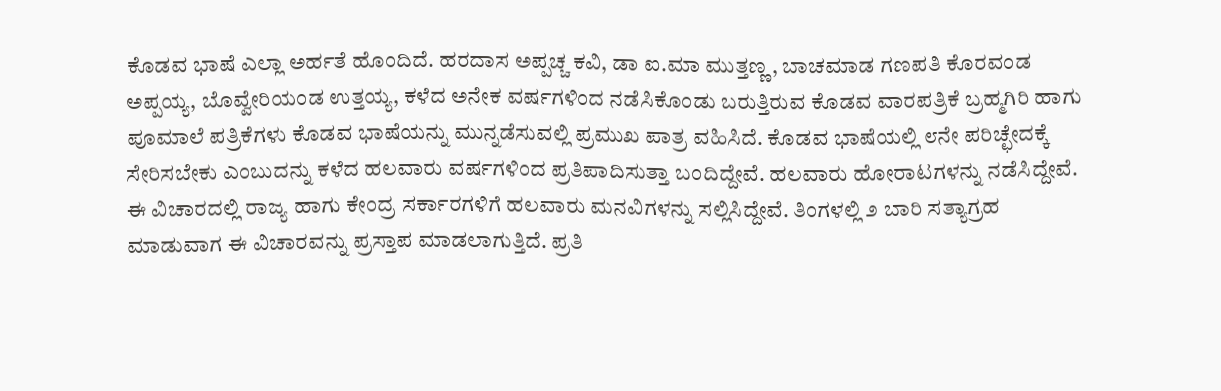ಕೊಡವ ಭಾಷೆ ಎಲ್ಲಾ ಅರ್ಹತೆ ಹೊಂದಿದೆ. ಹರದಾಸ ಅಪ್ಪಚ್ಚ ಕವಿ, ಡಾ ಐ.ಮಾ ಮುತ್ತಣ್ಣ, ಬಾಚಮಾಡ ಗಣಪತಿ ಕೊರವಂಡ ಅಪ್ಪಯ್ಯ, ಬೊವ್ವೇರಿಯಂಡ ಉತ್ತಯ್ಯ, ಕಳೆದ ಅನೇಕ ವರ್ಷಗಳಿಂದ ನಡೆಸಿಕೊಂಡು ಬರುತ್ತಿರುವ ಕೊಡವ ವಾರಪತ್ರಿಕೆ ಬ್ರಹ್ಮಗಿರಿ ಹಾಗು ಪೂಮಾಲೆ ಪತ್ರಿಕೆಗಳು ಕೊಡವ ಭಾಷೆಯನ್ನು ಮುನ್ನಡೆಸುವಲ್ಲಿ ಪ್ರಮುಖ ಪಾತ್ರ ವಹಿಸಿದೆ. ಕೊಡವ ಭಾಷೆಯಲ್ಲಿ ೮ನೇ ಪರಿಚ್ಛೇದಕ್ಕೆ ಸೇರಿಸಬೇಕು ಎಂಬುದನ್ನು ಕಳೆದ ಹಲವಾರು ವರ್ಷಗಳಿಂದ ಪ್ರತಿಪಾದಿಸುತ್ತಾ ಬಂದಿದ್ದೇವೆ. ಹಲವಾರು ಹೋರಾಟಗಳನ್ನು ನಡೆಸಿದ್ದೇವೆ. ಈ ವಿಚಾರದಲ್ಲಿ ರಾಜ್ಯ ಹಾಗು ಕೇಂದ್ರ ಸರ್ಕಾರಗಳಿಗೆ ಹಲವಾರು ಮನವಿಗಳನ್ನು ಸಲ್ಲಿಸಿದ್ದೇವೆ. ತಿಂಗಳಲ್ಲಿ ೨ ಬಾರಿ ಸತ್ಯಾಗ್ರಹ ಮಾಡುವಾಗ ಈ ವಿಚಾರವನ್ನು ಪ್ರಸ್ತಾಪ ಮಾಡಲಾಗುತ್ತಿದೆ. ಪ್ರತಿ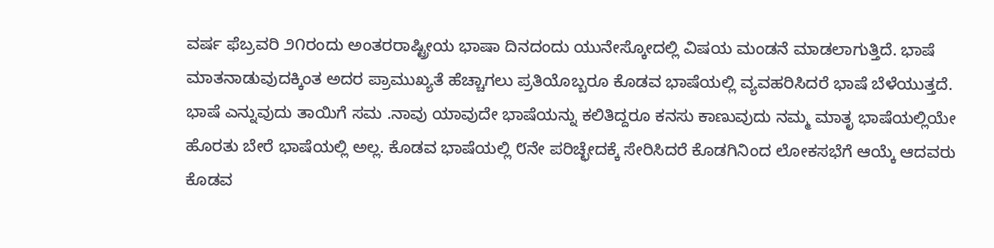ವರ್ಷ ಫೆಬ್ರವರಿ ೨೧ರಂದು ಅಂತರರಾಷ್ಟ್ರೀಯ ಭಾಷಾ ದಿನದಂದು ಯುನೇಸ್ಕೋದಲ್ಲಿ ವಿಷಯ ಮಂಡನೆ ಮಾಡಲಾಗುತ್ತಿದೆ. ಭಾಷೆ ಮಾತನಾಡುವುದಕ್ಕಿಂತ ಅದರ ಪ್ರಾಮುಖ್ಯತೆ ಹೆಚ್ಚಾಗಲು ಪ್ರತಿಯೊಬ್ಬರೂ ಕೊಡವ ಭಾಷೆಯಲ್ಲಿ ವ್ಯವಹರಿಸಿದರೆ ಭಾಷೆ ಬೆಳೆಯುತ್ತದೆ. ಭಾಷೆ ಎನ್ನುವುದು ತಾಯಿಗೆ ಸಮ .ನಾವು ಯಾವುದೇ ಭಾಷೆಯನ್ನು ಕಲಿತಿದ್ದರೂ ಕನಸು ಕಾಣುವುದು ನಮ್ಮ ಮಾತೃ ಭಾಷೆಯಲ್ಲಿಯೇ ಹೊರತು ಬೇರೆ ಭಾಷೆಯಲ್ಲಿ ಅಲ್ಲ. ಕೊಡವ ಭಾಷೆಯಲ್ಲಿ ೮ನೇ ಪರಿಚ್ಛೇದಕ್ಕೆ ಸೇರಿಸಿದರೆ ಕೊಡಗಿನಿಂದ ಲೋಕಸಭೆಗೆ ಆಯ್ಕೆ ಆದವರು ಕೊಡವ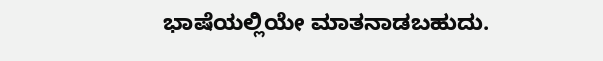ಭಾಷೆಯಲ್ಲಿಯೇ ಮಾತನಾಡಬಹುದು.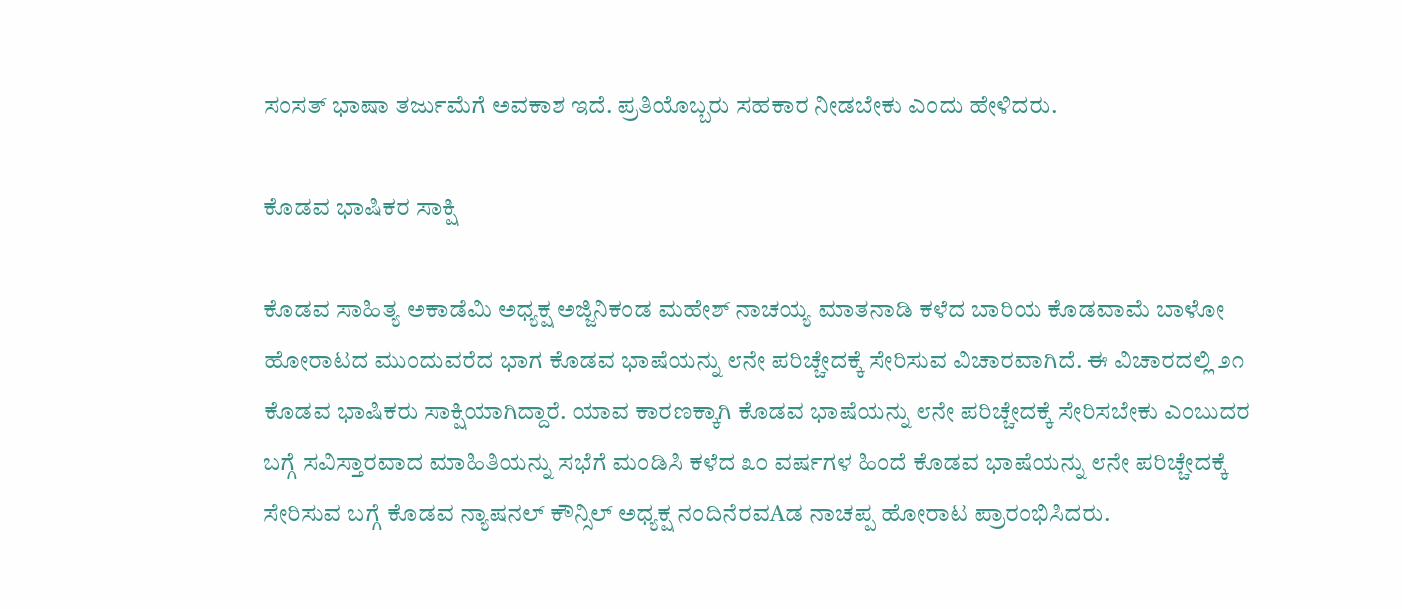ಸಂಸತ್ ಭಾಷಾ ತರ್ಜುಮೆಗೆ ಅವಕಾಶ ಇದೆ. ಪ್ರತಿಯೊಬ್ಬರು ಸಹಕಾರ ನೀಡಬೇಕು ಎಂದು ಹೇಳಿದರು.

ಕೊಡವ ಭಾಷಿಕರ ಸಾಕ್ಷಿ

ಕೊಡವ ಸಾಹಿತ್ಯ ಅಕಾಡೆಮಿ ಅಧ್ಯಕ್ಷ ಅಜ್ಜಿನಿಕಂಡ ಮಹೇಶ್ ನಾಚಯ್ಯ ಮಾತನಾಡಿ ಕಳೆದ ಬಾರಿಯ ಕೊಡವಾಮೆ ಬಾಳೋ ಹೋರಾಟದ ಮುಂದುವರೆದ ಭಾಗ ಕೊಡವ ಭಾಷೆಯನ್ನು ೮ನೇ ಪರಿಚ್ಚೇದಕ್ಕೆ ಸೇರಿಸುವ ವಿಚಾರವಾಗಿದೆ. ಈ ವಿಚಾರದಲ್ಲಿ ೨೧ ಕೊಡವ ಭಾಷಿಕರು ಸಾಕ್ಷಿಯಾಗಿದ್ದಾರೆ. ಯಾವ ಕಾರಣಕ್ಕಾಗಿ ಕೊಡವ ಭಾಷೆಯನ್ನು ೮ನೇ ಪರಿಚ್ಚೇದಕ್ಕೆ ಸೇರಿಸಬೇಕು ಎಂಬುದರ ಬಗ್ಗೆ ಸವಿಸ್ತಾರವಾದ ಮಾಹಿತಿಯನ್ನು ಸಭೆಗೆ ಮಂಡಿಸಿ ಕಳೆದ ೩೦ ವರ್ಷಗಳ ಹಿಂದೆ ಕೊಡವ ಭಾಷೆಯನ್ನು ೮ನೇ ಪರಿಚ್ಚೇದಕ್ಕೆ ಸೇರಿಸುವ ಬಗ್ಗೆ ಕೊಡವ ನ್ಯಾಷನಲ್ ಕೌನ್ಸಿಲ್ ಅಧ್ಯಕ್ಷ ನಂದಿನೆರವAಡ ನಾಚಪ್ಪ ಹೋರಾಟ ಪ್ರಾರಂಭಿಸಿದರು.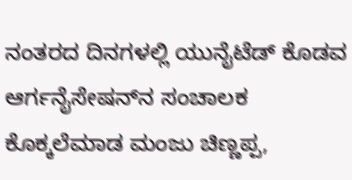ನಂತರದ ದಿನಗಳಲ್ಲಿ ಯುನೈಟೆಡ್ ಕೊಡವ ಆರ್ಗನೈಸೇಷನ್‌ನ ಸಂಚಾಲಕ ಕೊಕ್ಕಲೆಮಾಡ ಮಂಜು ಚಿಣ್ಣಪ್ಪ,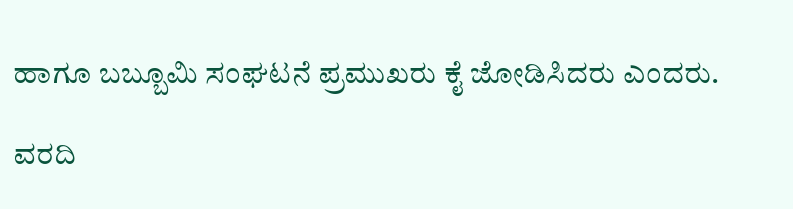ಹಾಗೂ ಬಬ್ಬೂಮಿ ಸಂಘಟನೆ ಪ್ರಮುಖರು ಕೈ ಜೋಡಿಸಿದರು ಎಂದರು.

ವರದಿ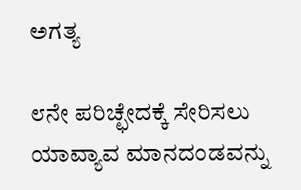ಅಗತ್ಯ

೮ನೇ ಪರಿಚ್ಛೇದಕ್ಕೆ ಸೇರಿಸಲು ಯಾವ್ಯಾವ ಮಾನದಂಡವನ್ನು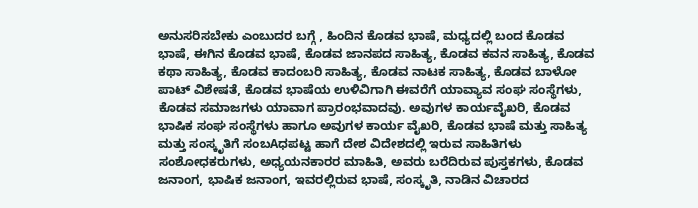ಅನುಸರಿಸಬೇಕು ಎಂಬುದರ ಬಗ್ಗೆ , ಹಿಂದಿನ ಕೊಡವ ಭಾಷೆ, ಮಧ್ಯದಲ್ಲಿ ಬಂದ ಕೊಡವ ಭಾಷೆ, ಈಗಿನ ಕೊಡವ ಭಾಷೆ, ಕೊಡವ ಜಾನಪದ ಸಾಹಿತ್ಯ, ಕೊಡವ ಕವನ ಸಾಹಿತ್ಯ, ಕೊಡವ ಕಥಾ ಸಾಹಿತ್ಯ, ಕೊಡವ ಕಾದಂಬರಿ ಸಾಹಿತ್ಯ, ಕೊಡವ ನಾಟಕ ಸಾಹಿತ್ಯ, ಕೊಡವ ಬಾಳೋ ಪಾಟ್ ವಿಶೇಷತೆ, ಕೊಡವ ಭಾಷೆಯ ಉಳಿವಿಗಾಗಿ ಈವರೆಗೆ ಯಾವ್ಯಾವ ಸಂಘ ಸಂಸ್ಥೆಗಳು, ಕೊಡವ ಸಮಾಜಗಳು ಯಾವಾಗ ಪ್ರಾರಂಭವಾದವು. ಅವುಗಳ ಕಾರ್ಯವೈಖರಿ, ಕೊಡವ ಭಾಷಿಕ ಸಂಘ ಸಂಸ್ಥೆಗಳು ಹಾಗೂ ಅವುಗಳ ಕಾರ್ಯ ವೈಖರಿ, ಕೊಡವ ಭಾಷೆ ಮತ್ತು ಸಾಹಿತ್ಯ ಮತ್ತು ಸಂಸ್ಕೃತಿಗೆ ಸಂಬAಧಪಟ್ಟ ಹಾಗೆ ದೇಶ ವಿದೇಶದಲ್ಲಿ ಇರುವ ಸಾಹಿತಿಗಳು ಸಂಶೋಧಕರುಗಳು, ಅಧ್ಯಯನಕಾರರ ಮಾಹಿತಿ, ಅವರು ಬರೆದಿರುವ ಪುಸ್ತಕಗಳು, ಕೊಡವ ಜನಾಂಗ, ಭಾಷಿಕ ಜನಾಂಗ, ಇವರಲ್ಲಿರುವ ಭಾಷೆ, ಸಂಸ್ಕೃತಿ, ನಾಡಿನ ವಿಚಾರದ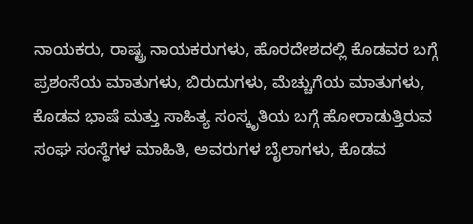ನಾಯಕರು, ರಾಷ್ಟ್ರ ನಾಯಕರುಗಳು, ಹೊರದೇಶದಲ್ಲಿ ಕೊಡವರ ಬಗ್ಗೆ ಪ್ರಶಂಸೆಯ ಮಾತುಗಳು, ಬಿರುದುಗಳು, ಮೆಚ್ಚುಗೆಯ ಮಾತುಗಳು, ಕೊಡವ ಭಾಷೆ ಮತ್ತು ಸಾಹಿತ್ಯ ಸಂಸ್ಕೃತಿಯ ಬಗ್ಗೆ ಹೋರಾಡುತ್ತಿರುವ ಸಂಘ ಸಂಸ್ಥೆಗಳ ಮಾಹಿತಿ, ಅವರುಗಳ ಬೈಲಾಗಳು, ಕೊಡವ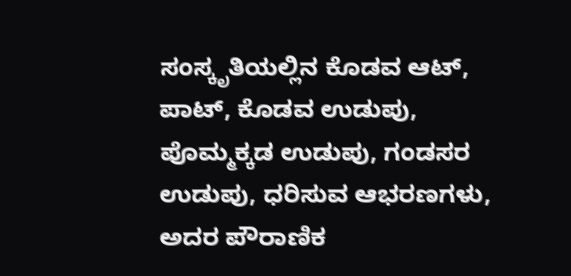ಸಂಸ್ಕೃತಿಯಲ್ಲಿನ ಕೊಡವ ಆಟ್, ಪಾಟ್, ಕೊಡವ ಉಡುಪು, ಪೊಮ್ಮಕ್ಕಡ ಉಡುಪು, ಗಂಡಸರ ಉಡುಪು, ಧರಿಸುವ ಆಭರಣಗಳು, ಅದರ ಪೌರಾಣಿಕ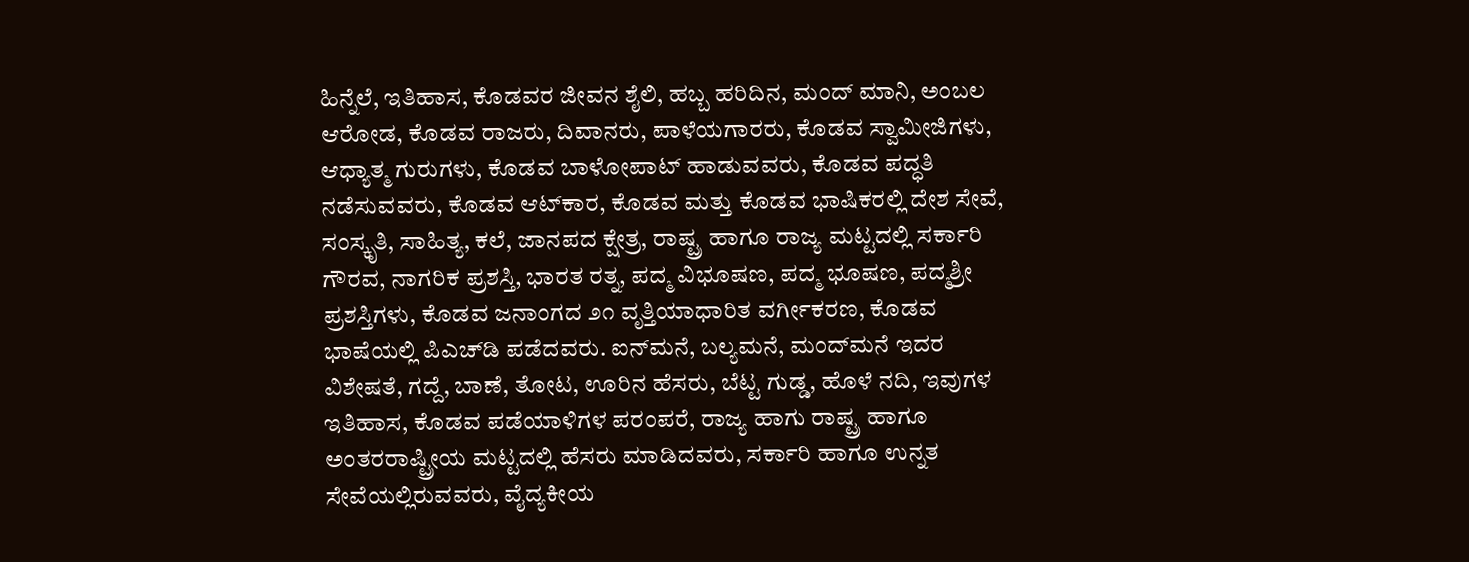ಹಿನ್ನೆಲೆ, ಇತಿಹಾಸ, ಕೊಡವರ ಜೀವನ ಶೈಲಿ, ಹಬ್ಬ ಹರಿದಿನ, ಮಂದ್ ಮಾನಿ, ಅಂಬಲ ಆರೋಡ, ಕೊಡವ ರಾಜರು, ದಿವಾನರು, ಪಾಳೆಯಗಾರರು, ಕೊಡವ ಸ್ವಾಮೀಜಿಗಳು, ಆಧ್ಯಾತ್ಮ ಗುರುಗಳು, ಕೊಡವ ಬಾಳೋಪಾಟ್ ಹಾಡುವವರು, ಕೊಡವ ಪದ್ಧತಿ ನಡೆಸುವವರು, ಕೊಡವ ಆಟ್‌ಕಾರ, ಕೊಡವ ಮತ್ತು ಕೊಡವ ಭಾಷಿಕರಲ್ಲಿ ದೇಶ ಸೇವೆ, ಸಂಸ್ಕೃತಿ, ಸಾಹಿತ್ಯ, ಕಲೆ, ಜಾನಪದ ಕ್ಷೇತ್ರ, ರಾಷ್ಟ್ರ ಹಾಗೂ ರಾಜ್ಯ ಮಟ್ಟದಲ್ಲಿ ಸರ್ಕಾರಿ ಗೌರವ, ನಾಗರಿಕ ಪ್ರಶಸ್ತಿ, ಭಾರತ ರತ್ನ, ಪದ್ಮ ವಿಭೂಷಣ, ಪದ್ಮ ಭೂಷಣ, ಪದ್ಮಶ್ರೀ ಪ್ರಶಸ್ತಿಗಳು, ಕೊಡವ ಜನಾಂಗದ ೨೧ ವೃತ್ತಿಯಾಧಾರಿತ ವರ್ಗೀಕರಣ, ಕೊಡವ ಭಾಷೆಯಲ್ಲಿ ಪಿಎಚ್‌ಡಿ ಪಡೆದವರು. ಐನ್‌ಮನೆ, ಬಲ್ಯಮನೆ, ಮಂದ್‌ಮನೆ ಇದರ ವಿಶೇಷತೆ, ಗದ್ದೆ, ಬಾಣೆ, ತೋಟ, ಊರಿನ ಹೆಸರು, ಬೆಟ್ಟ ಗುಡ್ಡ, ಹೊಳೆ ನದಿ, ಇವುಗಳ ಇತಿಹಾಸ, ಕೊಡವ ಪಡೆಯಾಳಿಗಳ ಪರಂಪರೆ, ರಾಜ್ಯ ಹಾಗು ರಾಷ್ಟ್ರ ಹಾಗೂ ಅಂತರರಾಷ್ಟ್ರೀಯ ಮಟ್ಟದಲ್ಲಿ ಹೆಸರು ಮಾಡಿದವರು, ಸರ್ಕಾರಿ ಹಾಗೂ ಉನ್ನತ ಸೇವೆಯಲ್ಲಿರುವವರು, ವೈದ್ಯಕೀಯ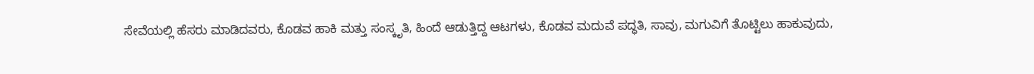ಸೇವೆಯಲ್ಲಿ ಹೆಸರು ಮಾಡಿದವರು, ಕೊಡವ ಹಾಕಿ ಮತ್ತು ಸಂಸ್ಕೃತಿ, ಹಿಂದೆ ಆಡುತ್ತಿದ್ದ ಆಟಗಳು, ಕೊಡವ ಮದುವೆ ಪದ್ಧತಿ, ಸಾವು, ಮಗುವಿಗೆ ತೊಟ್ಟಿಲು ಹಾಕುವುದು,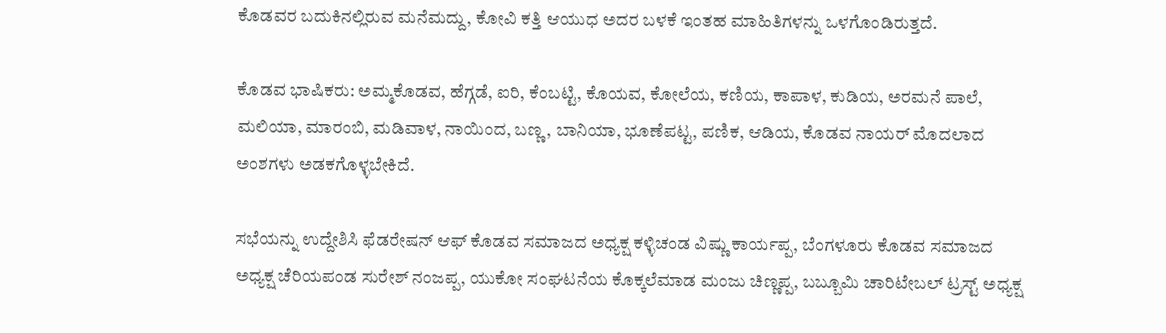ಕೊಡವರ ಬದುಕಿನಲ್ಲಿರುವ ಮನೆಮದ್ದು, ಕೋವಿ ಕತ್ತಿ ಆಯುಧ ಅದರ ಬಳಕೆ ಇಂತಹ ಮಾಹಿತಿಗಳನ್ನು ಒಳಗೊಂಡಿರುತ್ತದೆ.

ಕೊಡವ ಭಾಷಿಕರು: ಅಮ್ಮಕೊಡವ, ಹೆಗ್ಗಡೆ, ಐರಿ, ಕೆಂಬಟ್ಟಿ, ಕೊಯವ, ಕೋಲೆಯ, ಕಣಿಯ, ಕಾಪಾಳ, ಕುಡಿಯ, ಅರಮನೆ ಪಾಲೆ, ಮಲಿಯಾ, ಮಾರಂಬಿ, ಮಡಿವಾಳ, ನಾಯಿಂದ, ಬಣ್ಣ, ಬಾನಿಯಾ, ಭೂಣೆಪಟ್ಟ, ಪಣಿಕ, ಆಡಿಯ, ಕೊಡವ ನಾಯರ್ ಮೊದಲಾದ ಅಂಶಗಳು ಅಡಕಗೊಳ್ಳಬೇಕಿದೆ.

ಸಭೆಯನ್ನು ಉದ್ದೇಶಿಸಿ ಫೆಡರೇಷನ್ ಆಫ್ ಕೊಡವ ಸಮಾಜದ ಅಧ್ಯಕ್ಷ ಕಳ್ಳಿಚಂಡ ವಿಷ್ಣು ಕಾರ್ಯಪ್ಪ, ಬೆಂಗಳೂರು ಕೊಡವ ಸಮಾಜದ ಅಧ್ಯಕ್ಷ ಚೆರಿಯಪಂಡ ಸುರೇಶ್ ನಂಜಪ್ಪ, ಯುಕೋ ಸಂಘಟನೆಯ ಕೊಕ್ಕಲೆಮಾಡ ಮಂಜು ಚಿಣ್ಣಪ್ಪ, ಬಬ್ಬೂಮಿ ಚಾರಿಟೇಬಲ್ ಟ್ರಸ್ಟ್ ಅಧ್ಯಕ್ಷ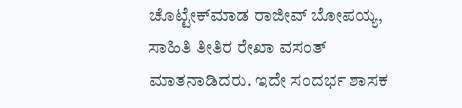ಚೊಟ್ಟೇಕ್‌ಮಾಡ ರಾಜೀವ್ ಬೋಪಯ್ಯ, ಸಾಹಿತಿ ತೀತಿರ ರೇಖಾ ವಸಂತ್ ಮಾತನಾಡಿದರು. ಇದೇ ಸಂದರ್ಭ ಶಾಸಕ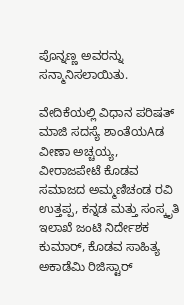ಪೊನ್ನಣ್ಣ ಅವರನ್ನು ಸನ್ಮಾನಿಸಲಾಯಿತು.

ವೇದಿಕೆಯಲ್ಲಿ ವಿಧಾನ ಪರಿಷತ್ ಮಾಜಿ ಸದಸ್ಯೆ ಶಾಂತೆಯAಡ ವೀಣಾ ಅಚ್ಚಯ್ಯ, ವೀರಾಜಪೇಟೆ ಕೊಡವ ಸಮಾಜದ ಅಮ್ಮಣಿಚಂಡ ರವಿ ಉತ್ತಪ್ಪ, ಕನ್ನಡ ಮತ್ತು ಸಂಸ್ಕೃತಿ ಇಲಾಖೆ ಜಂಟಿ ನಿರ್ದೇಶಕ ಕುಮಾರ್, ಕೊಡವ ಸಾಹಿತ್ಯ ಅಕಾಡೆಮಿ ರಿಜಿಸ್ಟಾರ್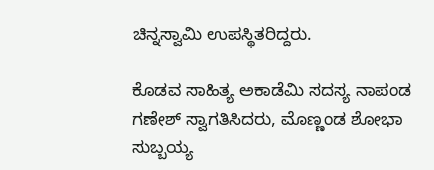ಚಿನ್ನಸ್ವಾಮಿ ಉಪಸ್ಥಿತರಿದ್ದರು.

ಕೊಡವ ಸಾಹಿತ್ಯ ಅಕಾಡೆಮಿ ಸದಸ್ಯ ನಾಪಂಡ ಗಣೇಶ್ ಸ್ವಾಗತಿಸಿದರು, ಮೊಣ್ಣಂಡ ಶೋಭಾ ಸುಬ್ಬಯ್ಯ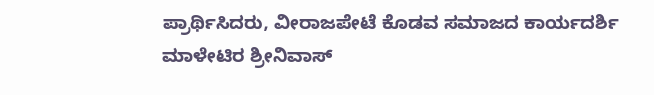ಪ್ರಾರ್ಥಿಸಿದರು, ವೀರಾಜಪೇಟೆ ಕೊಡವ ಸಮಾಜದ ಕಾರ್ಯದರ್ಶಿ ಮಾಳೇಟಿರ ಶ್ರೀನಿವಾಸ್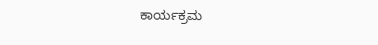ಕಾರ್ಯಕ್ರಮ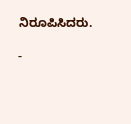ನಿರೂಪಿಸಿದರು.

-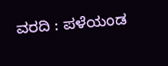ವರದಿ : ಪಳೆಯಂಡ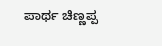ಪಾರ್ಥ ಚಿಣ್ಣಪ್ಪ